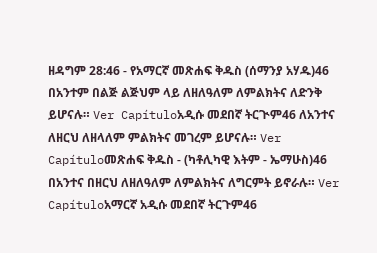ዘዳግም 28:46 - የአማርኛ መጽሐፍ ቅዱስ (ሰማንያ አሃዱ)46 በአንተም በልጅ ልጅህም ላይ ለዘለዓለም ለምልክትና ለድንቅ ይሆናሉ። Ver Capítuloአዲሱ መደበኛ ትርጒም46 ለአንተና ለዘርህ ለዘላለም ምልክትና መገረም ይሆናሉ። Ver Capítuloመጽሐፍ ቅዱስ - (ካቶሊካዊ እትም - ኤማሁስ)46 በአንተና በዘርህ ለዘለዓለም ለምልክትና ለግርምት ይኖራሉ። Ver Capítuloአማርኛ አዲሱ መደበኛ ትርጉም46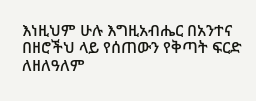እነዚህም ሁሉ እግዚአብሔር በአንተና በዘሮችህ ላይ የሰጠውን የቅጣት ፍርድ ለዘለዓለም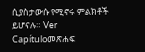ሲያስታውሱ የሚኖሩ ምልክቶች ይሆናሉ። Ver Capítuloመጽሐፍ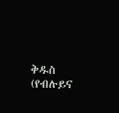ቅዱስ (የብሉይና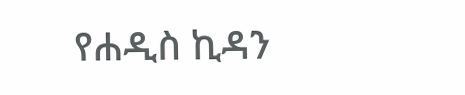የሐዲስ ኪዳን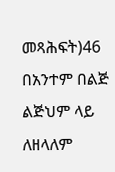መጻሕፍት)46 በአንተም በልጅ ልጅህም ላይ ለዘላለም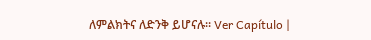ለምልክትና ለድንቅ ይሆናሉ። Ver Capítulo |